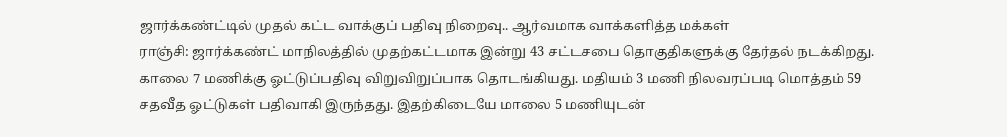ஜார்க்கண்ட்டில் முதல் கட்ட வாக்குப் பதிவு நிறைவு.. ஆர்வமாக வாக்களித்த மக்கள்
ராஞ்சி: ஜார்க்கண்ட் மாநிலத்தில் முதற்கட்டமாக இன்று 43 சட்டசபை தொகுதிகளுக்கு தேர்தல் நடக்கிறது. காலை 7 மணிக்கு ஓட்டுப்பதிவு விறுவிறுப்பாக தொடங்கியது. மதியம் 3 மணி நிலவரப்படி மொத்தம் 59 சதவீத ஓட்டுகள் பதிவாகி இருந்தது. இதற்கிடையே மாலை 5 மணியுடன்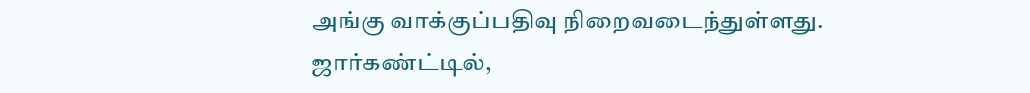அங்கு வாக்குப்பதிவு நிறைவடைந்துள்ளது.
ஜார்கண்ட்டில்,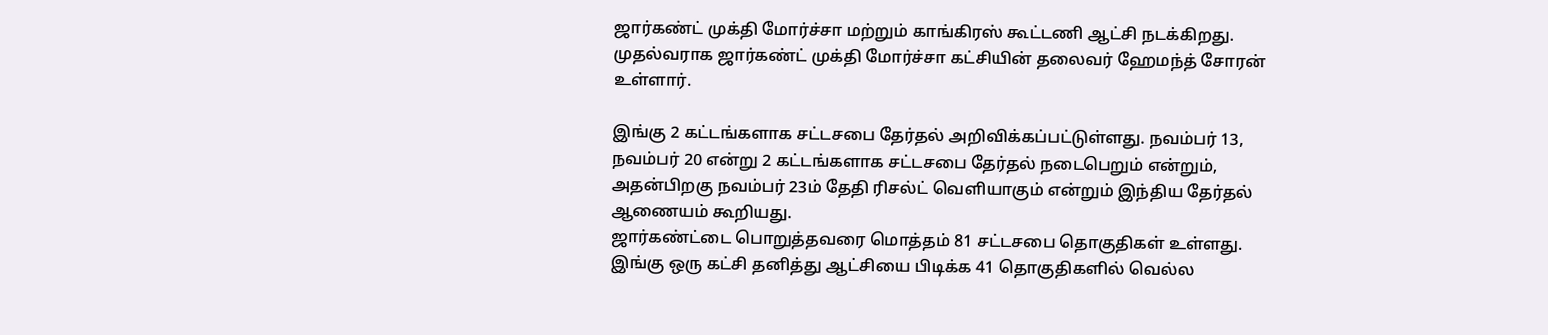ஜார்கண்ட் முக்தி மோர்ச்சா மற்றும் காங்கிரஸ் கூட்டணி ஆட்சி நடக்கிறது. முதல்வராக ஜார்கண்ட் முக்தி மோர்ச்சா கட்சியின் தலைவர் ஹேமந்த் சோரன் உள்ளார்.

இங்கு 2 கட்டங்களாக சட்டசபை தேர்தல் அறிவிக்கப்பட்டுள்ளது. நவம்பர் 13, நவம்பர் 20 என்று 2 கட்டங்களாக சட்டசபை தேர்தல் நடைபெறும் என்றும், அதன்பிறகு நவம்பர் 23ம் தேதி ரிசல்ட் வெளியாகும் என்றும் இந்திய தேர்தல் ஆணையம் கூறியது.
ஜார்கண்ட்டை பொறுத்தவரை மொத்தம் 81 சட்டசபை தொகுதிகள் உள்ளது. இங்கு ஒரு கட்சி தனித்து ஆட்சியை பிடிக்க 41 தொகுதிகளில் வெல்ல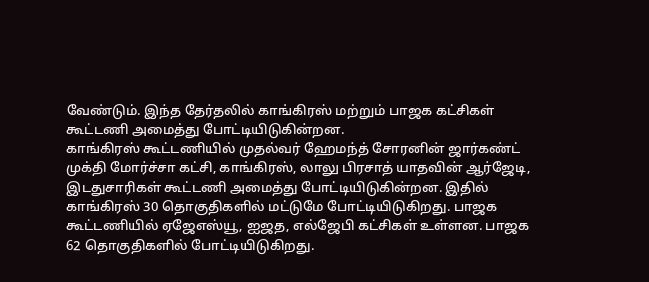வேண்டும். இந்த தேர்தலில் காங்கிரஸ் மற்றும் பாஜக கட்சிகள் கூட்டணி அமைத்து போட்டியிடுகின்றன.
காங்கிரஸ் கூட்டணியில் முதல்வர் ஹேமந்த் சோரனின் ஜார்கண்ட் முக்தி மோர்ச்சா கட்சி, காங்கிரஸ், லாலு பிரசாத் யாதவின் ஆர்ஜேடி, இடதுசாரிகள் கூட்டணி அமைத்து போட்டியிடுகின்றன. இதில் காங்கிரஸ் 30 தொகுதிகளில் மட்டுமே போட்டியிடுகிறது. பாஜக கூட்டணியில் ஏஜேஎஸ்யூ, ஐஜத, எல்ஜேபி கட்சிகள் உள்ளன. பாஜக 62 தொகுதிகளில் போட்டியிடுகிறது.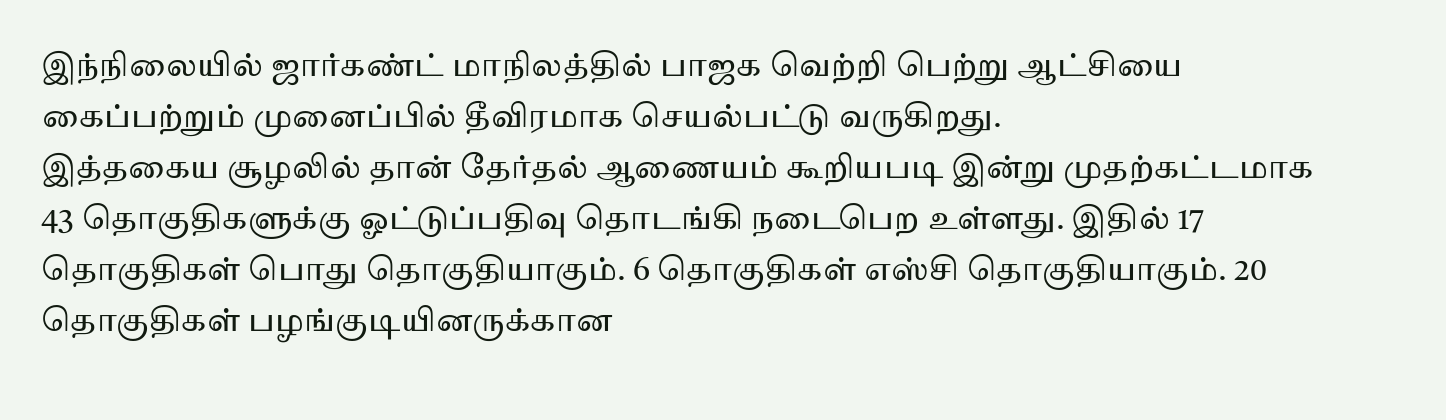இந்நிலையில் ஜார்கண்ட் மாநிலத்தில் பாஜக வெற்றி பெற்று ஆட்சியை கைப்பற்றும் முனைப்பில் தீவிரமாக செயல்பட்டு வருகிறது.
இத்தகைய சூழலில் தான் தேர்தல் ஆணையம் கூறியபடி இன்று முதற்கட்டமாக 43 தொகுதிகளுக்கு ஓட்டுப்பதிவு தொடங்கி நடைபெற உள்ளது. இதில் 17 தொகுதிகள் பொது தொகுதியாகும். 6 தொகுதிகள் எஸ்சி தொகுதியாகும். 20 தொகுதிகள் பழங்குடியினருக்கான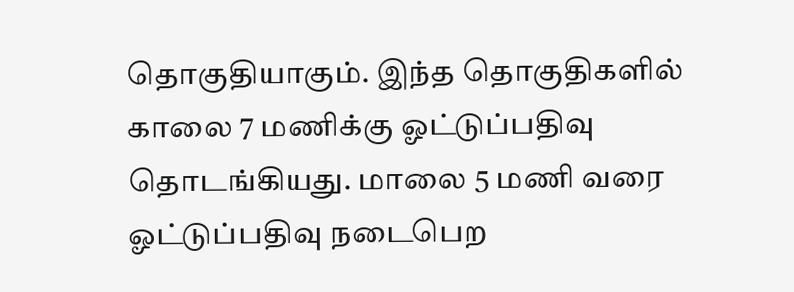தொகுதியாகும். இந்த தொகுதிகளில் காலை 7 மணிக்கு ஓட்டுப்பதிவு தொடங்கியது. மாலை 5 மணி வரை ஓட்டுப்பதிவு நடைபெற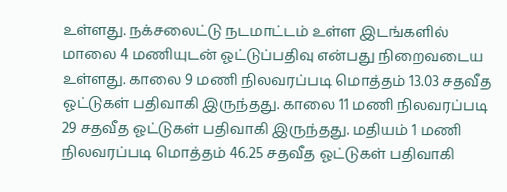உள்ளது. நக்சலைட்டு நடமாட்டம் உள்ள இடங்களில் மாலை 4 மணியுடன் ஓட்டுப்பதிவு என்பது நிறைவடைய உள்ளது. காலை 9 மணி நிலவரப்படி மொத்தம் 13.03 சதவீத ஓட்டுகள் பதிவாகி இருந்தது. காலை 11 மணி நிலவரப்படி 29 சதவீத ஓட்டுகள் பதிவாகி இருந்தது. மதியம் 1 மணி நிலவரப்படி மொத்தம் 46.25 சதவீத ஓட்டுகள் பதிவாகி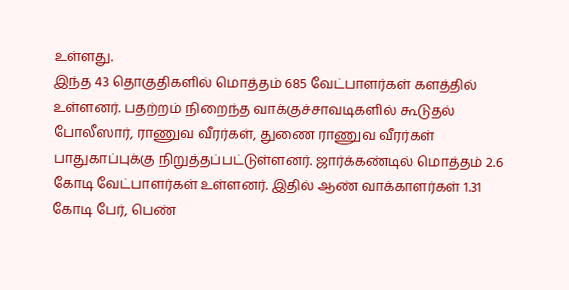உள்ளது.
இந்த 43 தொகுதிகளில் மொத்தம் 685 வேட்பாளர்கள் களத்தில் உள்ளனர். பதற்றம் நிறைந்த வாக்குச்சாவடிகளில் கூடுதல் போலீஸார், ராணுவ வீரர்கள், துணை ராணுவ வீரர்கள் பாதுகாப்புக்கு நிறுத்தப்பட்டுள்ளனர். ஜார்க்கண்டில் மொத்தம் 2.6 கோடி வேட்பாளர்கள் உள்ளனர். இதில் ஆண் வாக்காளர்கள் 1.31 கோடி பேர், பெண்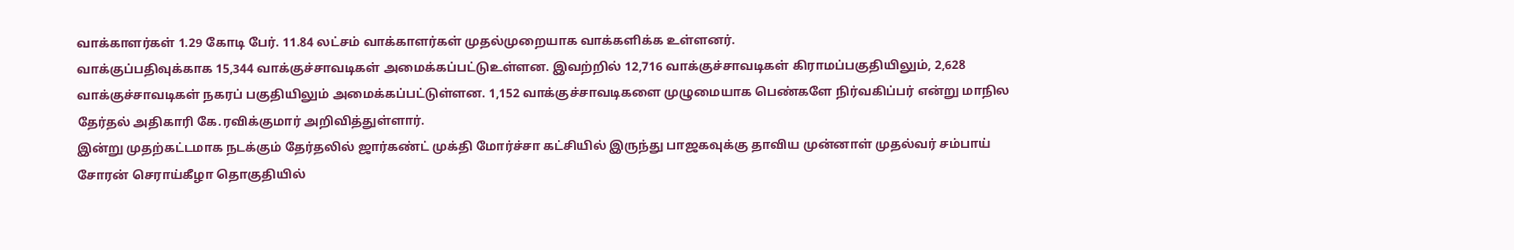வாக்காளர்கள் 1.29 கோடி பேர். 11.84 லட்சம் வாக்காளர்கள் முதல்முறையாக வாக்களிக்க உள்ளனர்.
வாக்குப்பதிவுக்காக 15,344 வாக்குச்சாவடிகள் அமைக்கப்பட்டுஉள்ளன. இவற்றில் 12,716 வாக்குச்சாவடிகள் கிராமப்பகுதியிலும், 2,628 வாக்குச்சாவடிகள் நகரப் பகுதியிலும் அமைக்கப்பட்டுள்ளன. 1,152 வாக்குச்சாவடிகளை முழுமையாக பெண்களே நிர்வகிப்பர் என்று மாநில தேர்தல் அதிகாரி கே.ரவிக்குமார் அறிவித்துள்ளார்.
இன்று முதற்கட்டமாக நடக்கும் தேர்தலில் ஜார்கண்ட் முக்தி மோர்ச்சா கட்சியில் இருந்து பாஜகவுக்கு தாவிய முன்னாள் முதல்வர் சம்பாய் சோரன் செராய்கீழா தொகுதியில்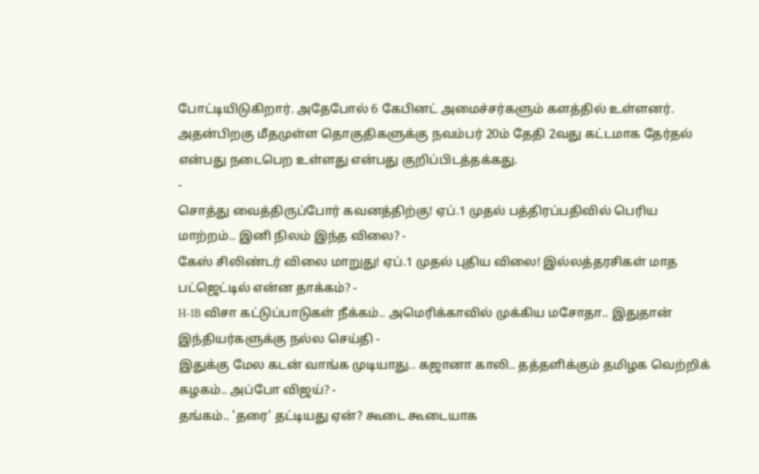போட்டியிடுகிறார். அதேபோல் 6 கேபினட் அமைச்சர்களும் களத்தில் உள்ளனர். அதன்பிறகு மீதமுள்ள தொகுதிகளுக்கு நவம்பர் 20ம் தேதி 2வது கட்டமாக தேர்தல் என்பது நடைபெற உள்ளது என்பது குறிப்பிடத்தக்கது.
-
சொத்து வைத்திருப்போர் கவனத்திற்கு! ஏப்.1 முதல் பத்திரப்பதிவில் பெரிய மாற்றம்.. இனி நிலம் இந்த விலை? -
கேஸ் சிலிண்டர் விலை மாறுது! ஏப்.1 முதல் புதிய விலை! இல்லத்தரசிகள் மாத பட்ஜெட்டில் என்ன தாக்கம்? -
H-1B விசா கட்டுப்பாடுகள் நீக்கம்.. அமெரிக்காவில் முக்கிய மசோதா.. இதுதான் இந்தியர்களுக்கு நல்ல செய்தி -
இதுக்கு மேல கடன் வாங்க முடியாது.. கஜானா காலி.. தத்தளிக்கும் தமிழக வெற்றிக் கழகம்.. அப்போ விஜய்? -
தங்கம்.. 'தரை' தட்டியது ஏன்? கூடை கூடையாக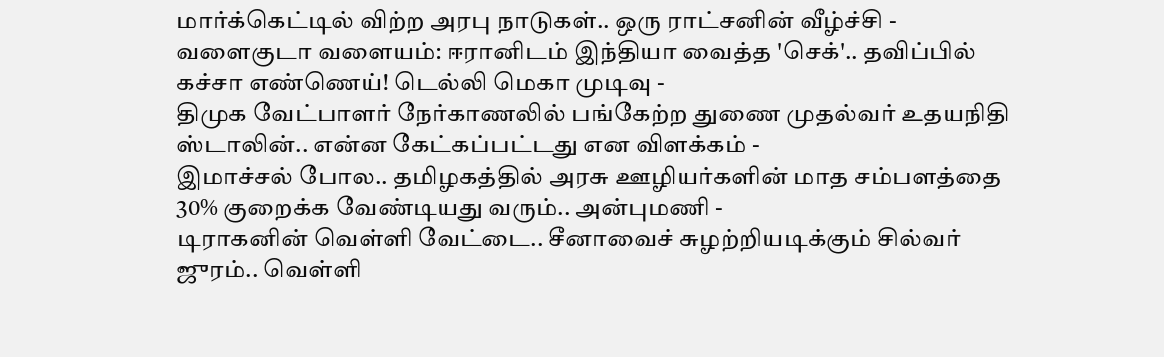மார்க்கெட்டில் விற்ற அரபு நாடுகள்.. ஒரு ராட்சனின் வீழ்ச்சி -
வளைகுடா வளையம்: ஈரானிடம் இந்தியா வைத்த 'செக்'.. தவிப்பில் கச்சா எண்ணெய்! டெல்லி மெகா முடிவு -
திமுக வேட்பாளர் நேர்காணலில் பங்கேற்ற துணை முதல்வர் உதயநிதி ஸ்டாலின்.. என்ன கேட்கப்பட்டது என விளக்கம் -
இமாச்சல் போல.. தமிழகத்தில் அரசு ஊழியர்களின் மாத சம்பளத்தை 30% குறைக்க வேண்டியது வரும்.. அன்புமணி -
டிராகனின் வெள்ளி வேட்டை.. சீனாவைச் சுழற்றியடிக்கும் சில்வர் ஜுரம்.. வெள்ளி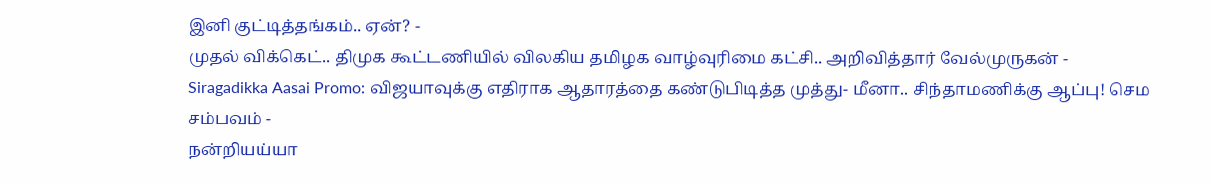இனி குட்டித்தங்கம்.. ஏன்? -
முதல் விக்கெட்.. திமுக கூட்டணியில் விலகிய தமிழக வாழ்வுரிமை கட்சி.. அறிவித்தார் வேல்முருகன் -
Siragadikka Aasai Promo: விஜயாவுக்கு எதிராக ஆதாரத்தை கண்டுபிடித்த முத்து- மீனா.. சிந்தாமணிக்கு ஆப்பு! செம சம்பவம் -
நன்றியய்யா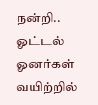நன்றி.. ஓட்டல் ஓனர்கள் வயிற்றில்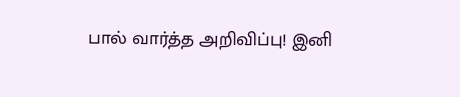பால் வார்த்த அறிவிப்பு! இனி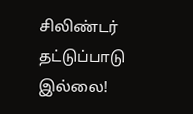சிலிண்டர் தட்டுப்பாடு இல்லை!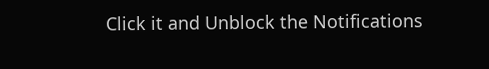Click it and Unblock the Notifications